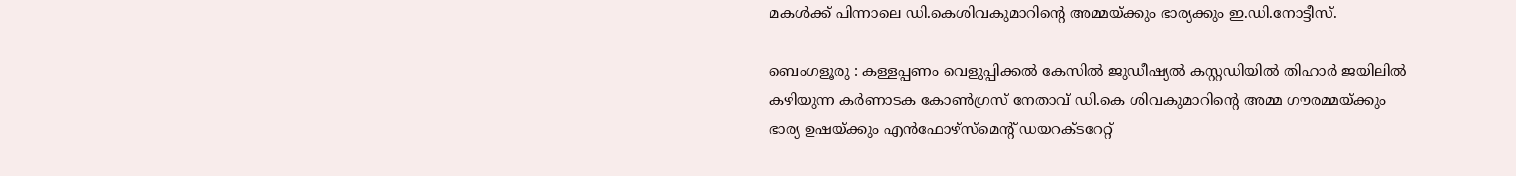മകള്‍ക്ക് പിന്നാലെ ഡി.കെശിവകുമാറിന്റെ അമ്മയ്ക്കും ഭാര്യക്കും ഇ.ഡി.നോട്ടീസ്.

ബെംഗളൂരു : കള്ളപ്പണം വെളുപ്പിക്കൽ കേസിൽ ജുഡീഷ്യൽ കസ്റ്റഡിയിൽ തിഹാർ ജയിലിൽ കഴിയുന്ന കർണാടക കോൺഗ്രസ് നേതാവ് ഡി.കെ ശിവകുമാറിന്റെ അമ്മ ഗൗരമ്മയ്ക്കും ഭാര്യ ഉഷയ്ക്കും എൻഫോഴ്സ്മെന്റ് ഡയറക്ടറേറ്റ്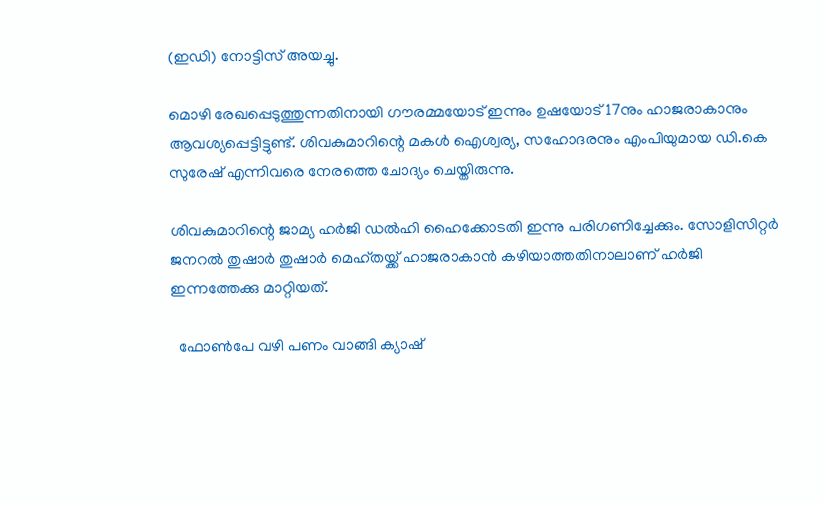(ഇഡി) നോട്ടിസ് അയച്ചു.

മൊഴി രേഖപ്പെടുത്തുന്നതിനായി ഗൗരമ്മയോട് ഇന്നും ഉഷയോട് 17നും ഹാജരാകാനും ആവശ്യപ്പെട്ടിട്ടുണ്ട്. ശിവകുമാറിന്റെ മകൾ ഐശ്വര്യ, സഹോദരനും എംപിയുമായ ഡി.കെ സുരേഷ് എന്നിവരെ നേരത്തെ ചോദ്യം ചെയ്തിരുന്നു.

ശിവകുമാറിന്റെ ജാമ്യ ഹർജി ഡൽഹി ഹൈക്കോടതി ഇന്നു പരിഗണിച്ചേക്കും. സോളിസിറ്റർ ജനറൽ തുഷാർ തുഷാർ മെഹ്തയ്ക്ക് ഹാജരാകാൻ കഴിയാത്തതിനാലാണ് ഹർജി ഇന്നത്തേക്കു മാറ്റിയത്.

  ഫോൺപേ വഴി പണം വാങ്ങി ക്യാഷ്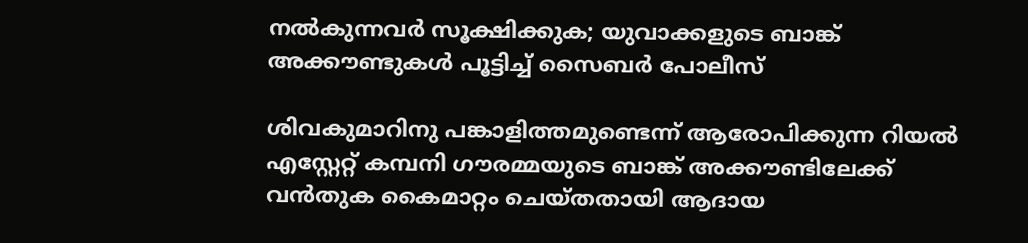നൽകുന്നവർ സൂക്ഷിക്കുക; യുവാക്കളുടെ ബാങ്ക് അക്കൗണ്ടുകൾ പൂട്ടിച്ച് സൈബർ പോലീസ്

ശിവകുമാറിനു പങ്കാളിത്തമുണ്ടെന്ന് ആരോപിക്കുന്ന റിയൽ എസ്റ്റേറ്റ് കമ്പനി ഗൗരമ്മയുടെ ബാങ്ക് അക്കൗണ്ടിലേക്ക് വൻതുക കൈമാറ്റം ചെയ്തതായി ആദായ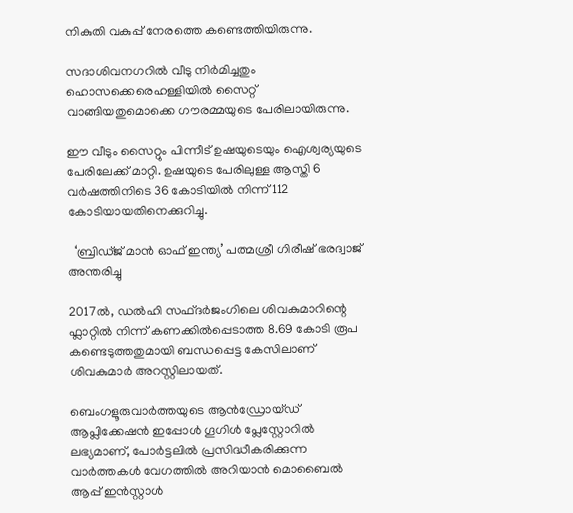നികുതി വകുപ്പ് നേരത്തെ കണ്ടെത്തിയിരുന്നു.

സദാശിവനഗറിൽ വീടു നിർമിച്ചതും ഹൊസക്കെരെഹള്ളിയിൽ സൈറ്റ് വാങ്ങിയതുമൊക്കെ ഗൗരമ്മയുടെ പേരിലായിരുന്നു.

ഈ വീടും സൈറ്റും പിന്നീട് ഉഷയുടെയും ഐശ്വര്യയുടെ പേരിലേക്ക് മാറ്റി. ഉഷയുടെ പേരിലുള്ള ആസ്തി 6 വർഷത്തിനിടെ 36 കോടിയിൽ നിന്ന് 112 കോടിയായതിനെക്കുറിച്ചു.

  ‘ബ്രിഡ്ജ് മാൻ ഓഫ് ഇന്ത്യ’ പത്മശ്രീ ഗിരീഷ് ഭരദ്വാജ് അന്തരിച്ചു

2017ൽ, ഡൽഹി സഫ്ദർജംഗിലെ ശിവകുമാറിന്റെ ഫ്ലാറ്റിൽ നിന്ന് കണക്കിൽപ്പെടാത്ത 8.69 കോടി രൂപ കണ്ടെടുത്തതുമായി ബന്ധപ്പെട്ട കേസിലാണ് ശിവകുമാർ അറസ്റ്റ‌ിലായത്.

ബെംഗളൂരുവാർത്തയുടെ ആൻഡ്രോയ്ഡ് ആപ്ലിക്കേഷൻ ഇപ്പോൾ ഗൂഗിൾ പ്ലേസ്റ്റോറിൽ ലഭ്യമാണ്, പോർട്ടലിൽ പ്രസിദ്ധീകരിക്കുന്ന വാർത്തകൾ വേഗത്തിൽ അറിയാൻ മൊബൈൽ ആപ്പ് ഇൻസ്റ്റാൾ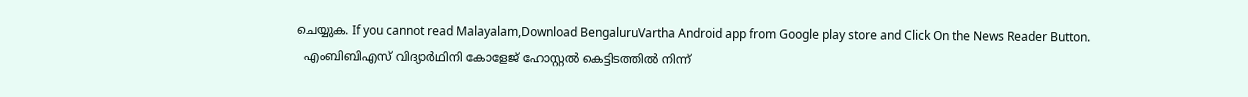ചെയ്യുക. If you cannot read Malayalam,Download BengaluruVartha Android app from Google play store and Click On the News Reader Button.
  എംബിബിഎസ് വിദ്യാർഥിനി കോളേജ് ഹോസ്റ്റൽ കെട്ടിടത്തിൽ നിന്ന്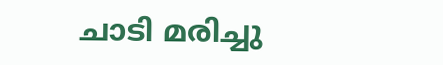ചാടി മരിച്ചു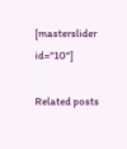[masterslider id="10"]

Related posts